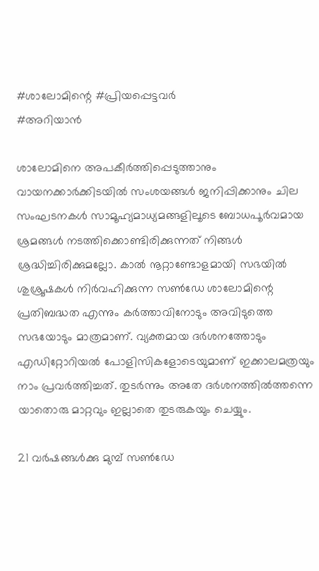#ശാലോമിന്റെ #പ്രിയപ്പെട്ടവർ
#അറിയാൻ

ശാലോമിനെ അപകീര്‍ത്തിപ്പെടുത്താനും വായനക്കാര്‍ക്കിടയില്‍ സംശയങ്ങള്‍ ജനിപ്പിക്കാനും ചില സംഘടനകള്‍ സാമൂഹ്യമാധ്യമങ്ങളിലൂടെ ബോധപൂര്‍വമായ ശ്രമങ്ങള്‍ നടത്തിക്കൊണ്ടിരിക്കുന്നത് നിങ്ങള്‍ ശ്രദ്ധിച്ചിരിക്കുമല്ലോ. കാല്‍ നൂറ്റാണ്ടോളമായി സഭയില്‍ ശുശ്രൂഷകള്‍ നിര്‍വഹിക്കുന്ന സണ്‍ഡേ ശാലോമിന്റെ പ്രതിബദ്ധത എന്നും കര്‍ത്താവിനോടും അവിടുത്തെ സഭയോടും മാത്രമാണ്. വ്യക്തമായ ദര്‍ശനത്തോടും എഡിറ്റോറിയല്‍ പോളിസികളോടെയുമാണ് ഇക്കാലമത്രയും നാം പ്രവര്‍ത്തിച്ചത്. തുടര്‍ന്നും അതേ ദര്‍ശനത്തില്‍ത്തന്നെ യാതൊരു മാറ്റവും ഇല്ലാതെ തുടരുകയും ചെയ്യും.

21 വര്‍ഷങ്ങള്‍ക്കു മുമ്പ് സണ്‍ഡേ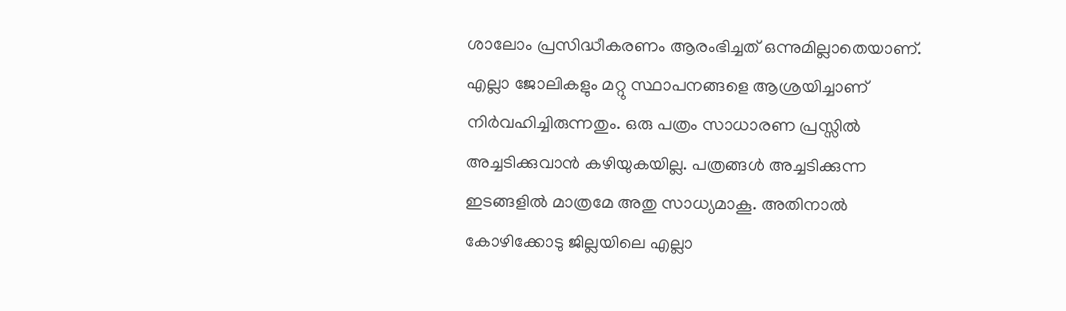ശാലോം പ്രസിദ്ധീകരണം ആരംഭിച്ചത് ഒന്നുമില്ലാതെയാണ്. എല്ലാ ജോലികളും മറ്റു സ്ഥാപനങ്ങളെ ആശ്രയിച്ചാണ് നിര്‍വഹിച്ചിരുന്നതും. ഒരു പത്രം സാധാരണ പ്രസ്സില്‍ അച്ചടിക്കുവാന്‍ കഴിയുകയില്ല. പത്രങ്ങള്‍ അച്ചടിക്കുന്ന ഇടങ്ങളില്‍ മാത്രമേ അതു സാധ്യമാകൂ. അതിനാല്‍ കോഴിക്കോടു ജില്ലയിലെ എല്ലാ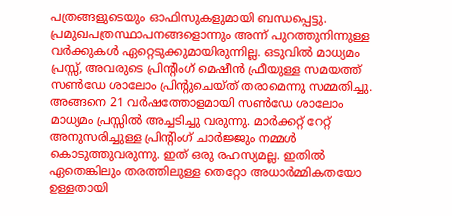പത്രങ്ങളുടെയും ഓഫിസുകളുമായി ബന്ധപ്പെട്ടു. പ്രമുഖപത്രസ്ഥാപനങ്ങളൊന്നും അന്ന് പുറത്തുനിന്നുള്ള വര്‍ക്കുകള്‍ ഏറ്റെടുക്കുമായിരുന്നില്ല. ഒടുവില്‍ മാധ്യമം പ്രസ്സ്, അവരുടെ പ്രിന്റിംഗ് മെഷീന്‍ ഫ്രീയുള്ള സമയത്ത് സണ്‍ഡേ ശാലോം പ്രിന്റുചെയ്ത് തരാമെന്നു സമ്മതിച്ചു. അങ്ങനെ 21 വര്‍ഷത്തോളമായി സണ്‍ഡേ ശാലോം മാധ്യമം പ്രസ്സില്‍ അച്ചടിച്ചു വരുന്നു. മാര്‍ക്കറ്റ് റേറ്റ് അനുസരിച്ചുള്ള പ്രിന്റിംഗ് ചാര്‍ജ്ജും നമ്മള്‍ കൊടുത്തുവരുന്നു. ഇത് ഒരു രഹസ്യമല്ല. ഇതില്‍ ഏതെങ്കിലും തരത്തിലുള്ള തെറ്റോ അധാര്‍മ്മികതയോ ഉള്ളതായി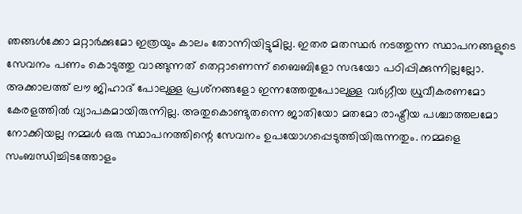ഞങ്ങള്‍ക്കോ മറ്റാര്‍ക്കുമോ ഇത്രയും കാലം തോന്നിയിട്ടുമില്ല. ഇതര മതസ്ഥര്‍ നടത്തുന്ന സ്ഥാപനങ്ങളുടെ സേവനം പണം കൊടുത്തു വാങ്ങുന്നത് തെറ്റാണെന്ന് ബൈബിളോ സഭയോ പഠിപ്പിക്കുന്നില്ലല്ലോ. അക്കാലത്ത് ലൗ ജിഹാദ് പോലുള്ള പ്രശ്‌നങ്ങളോ ഇന്നത്തേതുപോലുള്ള വര്‍ഗ്ഗീയ ധ്രുവീകരണമോ കേരളത്തില്‍ വ്യാപകമായിരുന്നില്ല. അതുകൊണ്ടുതന്നെ ജാതിയോ മതമോ രാഷ്ട്രീയ പശ്ചാത്തലമോ നോക്കിയല്ല നമ്മള്‍ ഒരു സ്ഥാപനത്തിന്റെ സേവനം ഉപയോഗപ്പെടുത്തിയിരുന്നതും. നമ്മളെ സംബന്ധിച്ചിടത്തോളം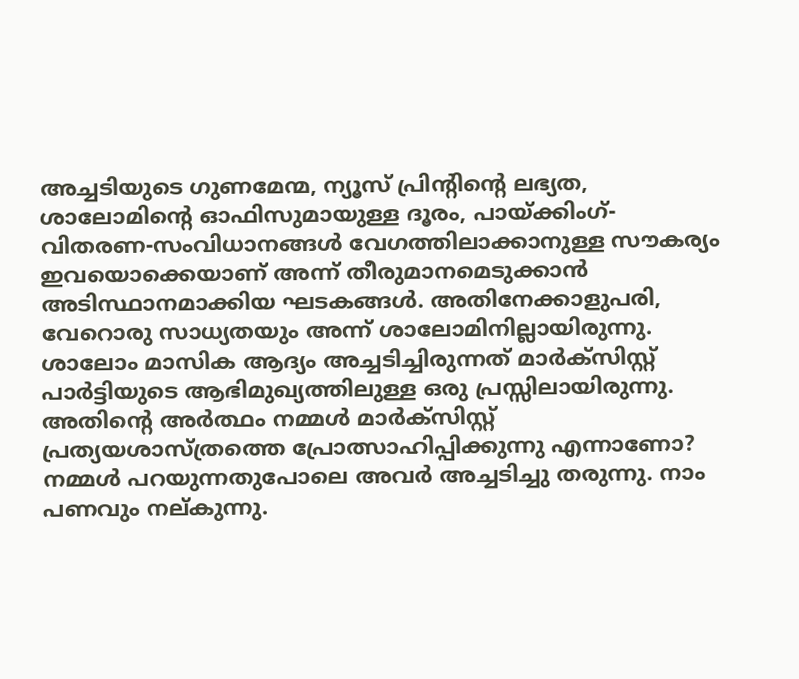അച്ചടിയുടെ ഗുണമേന്മ, ന്യൂസ് പ്രിന്റിന്റെ ലഭ്യത, ശാലോമിന്റെ ഓഫിസുമായുള്ള ദൂരം, പായ്ക്കിംഗ്-വിതരണ-സംവിധാനങ്ങള്‍ വേഗത്തിലാക്കാനുള്ള സൗകര്യം ഇവയൊക്കെയാണ് അന്ന് തീരുമാനമെടുക്കാന്‍ അടിസ്ഥാനമാക്കിയ ഘടകങ്ങള്‍. അതിനേക്കാളുപരി, വേറൊരു സാധ്യതയും അന്ന് ശാലോമിനില്ലായിരുന്നു. ശാലോം മാസിക ആദ്യം അച്ചടിച്ചിരുന്നത് മാര്‍ക്‌സിസ്റ്റ് പാര്‍ട്ടിയുടെ ആഭിമുഖ്യത്തിലുള്ള ഒരു പ്രസ്സിലായിരുന്നു. അതിന്റെ അര്‍ത്ഥം നമ്മള്‍ മാര്‍ക്‌സിസ്റ്റ് പ്രത്യയശാസ്ത്രത്തെ പ്രോത്സാഹിപ്പിക്കുന്നു എന്നാണോ? നമ്മള്‍ പറയുന്നതുപോലെ അവര്‍ അച്ചടിച്ചു തരുന്നു. നാം പണവും നല്കുന്നു.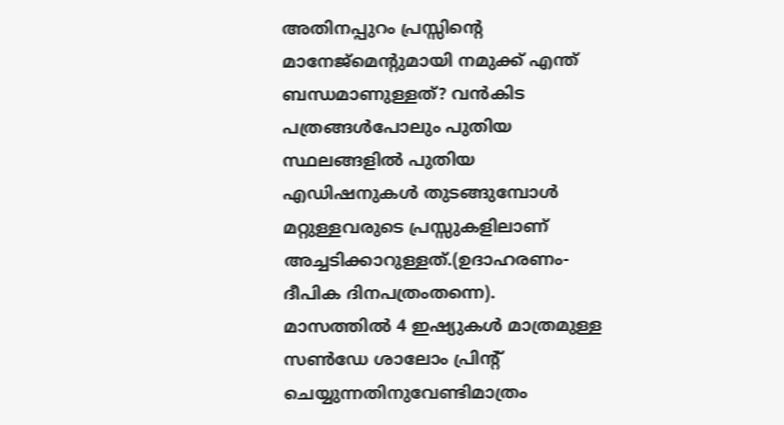അതിനപ്പുറം പ്രസ്സിന്റെ മാനേജ്‌മെന്റുമായി നമുക്ക് എന്ത് ബന്ധമാണുള്ളത്? വന്‍കിട പത്രങ്ങള്‍പോലും പുതിയ സ്ഥലങ്ങളില്‍ പുതിയ എഡിഷനുകള്‍ തുടങ്ങുമ്പോള്‍ മറ്റുള്ളവരുടെ പ്രസ്സുകളിലാണ് അച്ചടിക്കാറുള്ളത്.(ഉദാഹരണം- ദീപിക ദിനപത്രംതന്നെ).
മാസത്തില്‍ 4 ഇഷ്യുകള്‍ മാത്രമുള്ള സണ്‍ഡേ ശാലോം പ്രിന്റ് ചെയ്യുന്നതിനുവേണ്ടിമാത്രം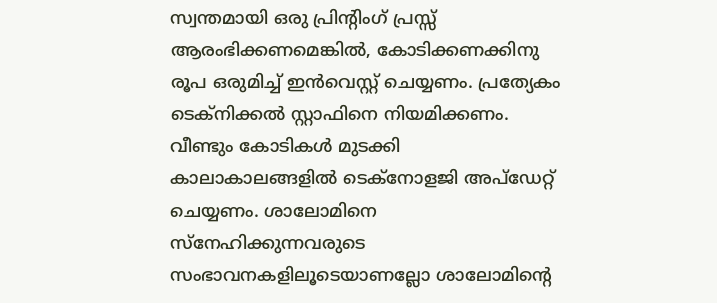സ്വന്തമായി ഒരു പ്രിന്റിംഗ് പ്രസ്സ് ആരംഭിക്കണമെങ്കില്‍, കോടിക്കണക്കിനു രൂപ ഒരുമിച്ച് ഇന്‍വെസ്റ്റ് ചെയ്യണം. പ്രത്യേകം ടെക്‌നിക്കല്‍ സ്റ്റാഫിനെ നിയമിക്കണം. വീണ്ടും കോടികള്‍ മുടക്കി കാലാകാലങ്ങളില്‍ ടെക്‌നോളജി അപ്‌ഡേറ്റ് ചെയ്യണം. ശാലോമിനെ സ്‌നേഹിക്കുന്നവരുടെ സംഭാവനകളിലൂടെയാണല്ലോ ശാലോമിന്റെ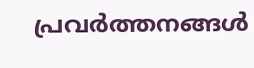പ്രവര്‍ത്തനങ്ങള്‍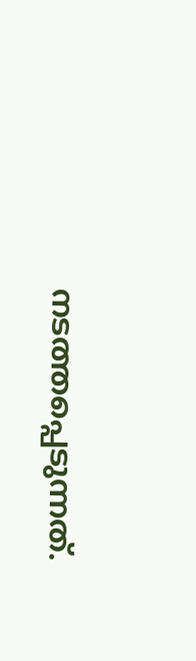നടത്തപ്പെടുന്നത്.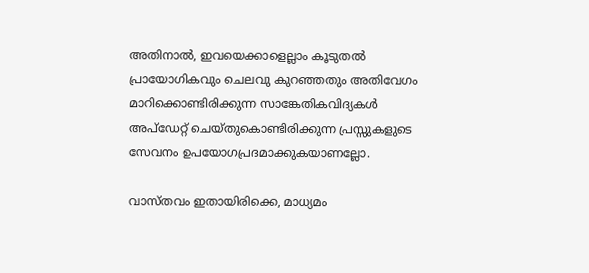അതിനാല്‍, ഇവയെക്കാളെല്ലാം കൂടുതല്‍ പ്രായോഗികവും ചെലവു കുറഞ്ഞതും അതിവേഗം മാറിക്കൊണ്ടിരിക്കുന്ന സാങ്കേതികവിദ്യകള്‍ അപ്‌ഡേറ്റ് ചെയ്തുകൊണ്ടിരിക്കുന്ന പ്രസ്സുകളുടെ സേവനം ഉപയോഗപ്രദമാക്കുകയാണല്ലോ.

വാസ്തവം ഇതായിരിക്കെ, മാധ്യമം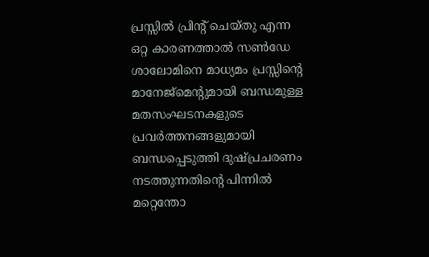പ്രസ്സില്‍ പ്രിന്റ് ചെയ്തു എന്ന ഒറ്റ കാരണത്താല്‍ സണ്‍ഡേ ശാലോമിനെ മാധ്യമം പ്രസ്സിന്റെ മാനേജ്‌മെന്റുമായി ബന്ധമുള്ള മതസംഘടനകളുടെ പ്രവര്‍ത്തനങ്ങളുമായി ബന്ധപ്പെടുത്തി ദുഷ്പ്രചരണം നടത്തുന്നതിന്റെ പിന്നില്‍ മറ്റെന്തോ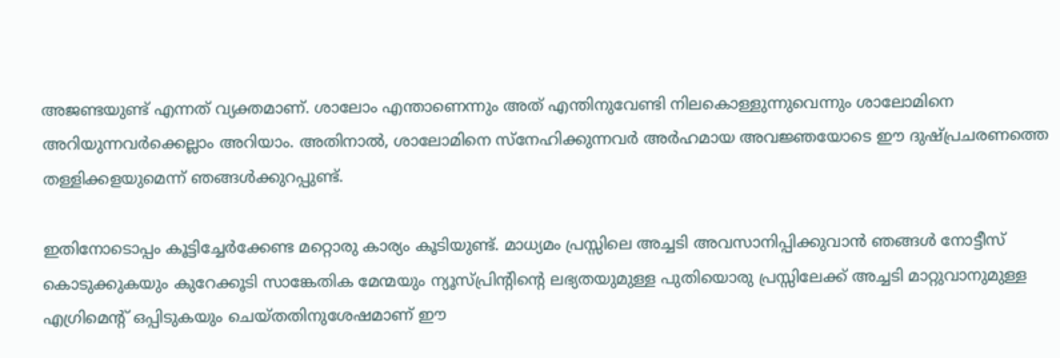അജണ്ടയുണ്ട് എന്നത് വ്യക്തമാണ്. ശാലോം എന്താണെന്നും അത് എന്തിനുവേണ്ടി നിലകൊള്ളുന്നുവെന്നും ശാലോമിനെ അറിയുന്നവര്‍ക്കെല്ലാം അറിയാം. അതിനാല്‍, ശാലോമിനെ സ്‌നേഹിക്കുന്നവര്‍ അര്‍ഹമായ അവജ്ഞയോടെ ഈ ദുഷ്പ്രചരണത്തെ തള്ളിക്കളയുമെന്ന് ഞങ്ങള്‍ക്കുറപ്പുണ്ട്.

ഇതിനോടൊപ്പം കൂട്ടിച്ചേര്‍ക്കേണ്ട മറ്റൊരു കാര്യം കൂടിയുണ്ട്. മാധ്യമം പ്രസ്സിലെ അച്ചടി അവസാനിപ്പിക്കുവാന്‍ ഞങ്ങള്‍ നോട്ടീസ് കൊടുക്കുകയും കുറേക്കൂടി സാങ്കേതിക മേന്മയും ന്യൂസ്പ്രിന്റിന്റെ ലഭ്യതയുമുള്ള പുതിയൊരു പ്രസ്സിലേക്ക് അച്ചടി മാറ്റുവാനുമുള്ള എഗ്രിമെന്റ് ഒപ്പിടുകയും ചെയ്തതിനുശേഷമാണ് ഈ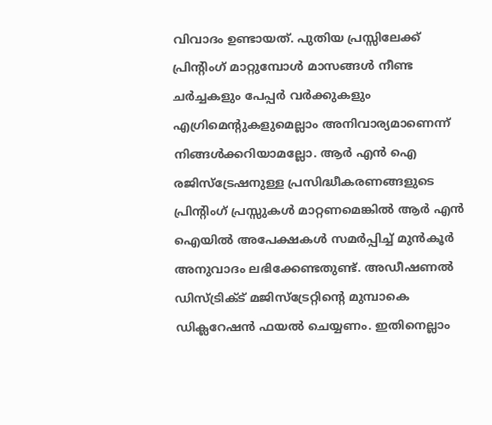വിവാദം ഉണ്ടായത്. പുതിയ പ്രസ്സിലേക്ക് പ്രിന്റിംഗ് മാറ്റുമ്പോള്‍ മാസങ്ങള്‍ നീണ്ട ചര്‍ച്ചകളും പേപ്പര്‍ വര്‍ക്കുകളും എഗ്രിമെന്റുകളുമെല്ലാം അനിവാര്യമാണെന്ന് നിങ്ങള്‍ക്കറിയാമല്ലോ. ആര്‍ എന്‍ ഐ രജിസ്‌ട്രേഷനുള്ള പ്രസിദ്ധീകരണങ്ങളുടെ പ്രിന്റിംഗ് പ്രസ്സുകള്‍ മാറ്റണമെങ്കില്‍ ആര്‍ എന്‍ ഐയില്‍ അപേക്ഷകള്‍ സമര്‍പ്പിച്ച് മുന്‍കൂര്‍ അനുവാദം ലഭിക്കേണ്ടതുണ്ട്. അഡീഷണല്‍ ഡിസ്ട്രിക്ട് മജിസ്‌ട്രേറ്റിന്റെ മുമ്പാകെ ഡിക്ലറേഷന്‍ ഫയല്‍ ചെയ്യണം. ഇതിനെല്ലാം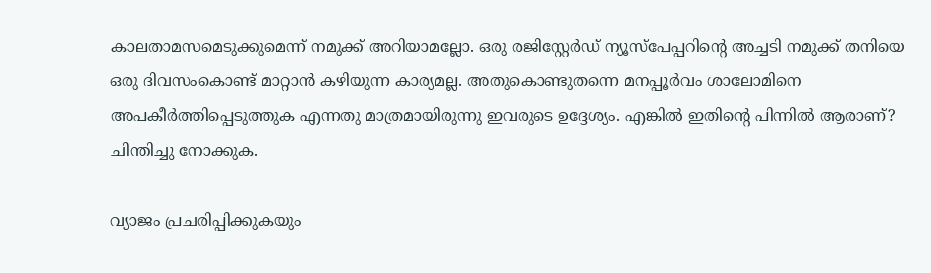കാലതാമസമെടുക്കുമെന്ന് നമുക്ക് അറിയാമല്ലോ. ഒരു രജിസ്റ്റേര്‍ഡ് ന്യൂസ്‌പേപ്പറിന്റെ അച്ചടി നമുക്ക് തനിയെ ഒരു ദിവസംകൊണ്ട് മാറ്റാന്‍ കഴിയുന്ന കാര്യമല്ല. അതുകൊണ്ടുതന്നെ മനപ്പൂര്‍വം ശാലോമിനെ അപകീര്‍ത്തിപ്പെടുത്തുക എന്നതു മാത്രമായിരുന്നു ഇവരുടെ ഉദ്ദേശ്യം. എങ്കില്‍ ഇതിന്റെ പിന്നില്‍ ആരാണ്? ചിന്തിച്ചു നോക്കുക.

വ്യാജം പ്രചരിപ്പിക്കുകയും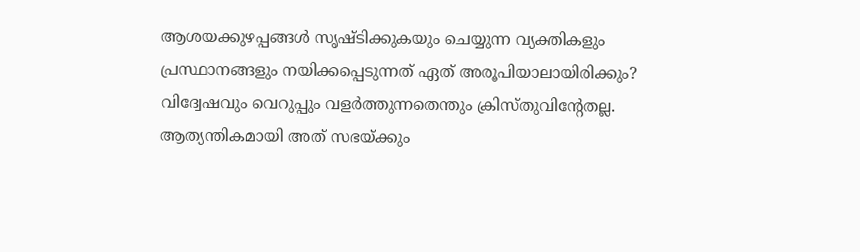ആശയക്കുഴപ്പങ്ങള്‍ സൃഷ്ടിക്കുകയും ചെയ്യുന്ന വ്യക്തികളും പ്രസ്ഥാനങ്ങളും നയിക്കപ്പെടുന്നത് ഏത് അരൂപിയാലായിരിക്കും? വിദ്വേഷവും വെറുപ്പും വളര്‍ത്തുന്നതെന്തും ക്രിസ്തുവിന്റേതല്ല. ആത്യന്തികമായി അത് സഭയ്ക്കും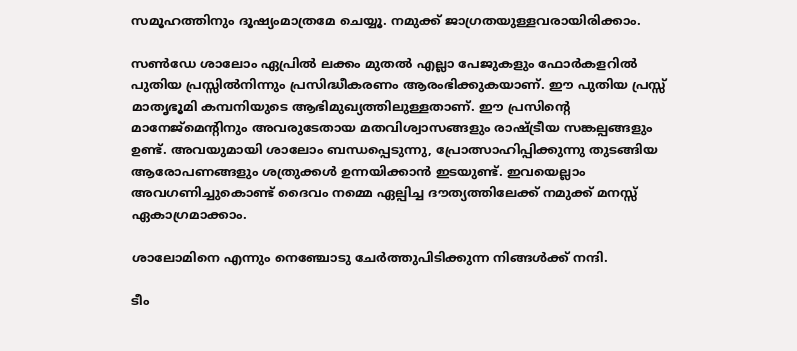സമൂഹത്തിനും ദൂഷ്യംമാത്രമേ ചെയ്യൂ. നമുക്ക് ജാഗ്രതയുള്ളവരായിരിക്കാം.

സണ്‍ഡേ ശാലോം ഏപ്രില്‍ ലക്കം മുതല്‍ എല്ലാ പേജുകളും ഫോര്‍കളറില്‍ പുതിയ പ്രസ്സില്‍നിന്നും പ്രസിദ്ധീകരണം ആരംഭിക്കുകയാണ്. ഈ പുതിയ പ്രസ്സ് മാതൃഭൂമി കമ്പനിയുടെ ആഭിമുഖ്യത്തിലുള്ളതാണ്. ഈ പ്രസിന്റെ മാനേജ്‌മെന്റിനും അവരുടേതായ മതവിശ്വാസങ്ങളും രാഷ്ട്രീയ സങ്കല്പങ്ങളും ഉണ്ട്. അവയുമായി ശാലോം ബന്ധപ്പെടുന്നു, പ്രോത്സാഹിപ്പിക്കുന്നു തുടങ്ങിയ ആരോപണങ്ങളും ശത്രുക്കള്‍ ഉന്നയിക്കാന്‍ ഇടയുണ്ട്. ഇവയെല്ലാം അവഗണിച്ചുകൊണ്ട് ദൈവം നമ്മെ ഏല്പിച്ച ദൗത്യത്തിലേക്ക് നമുക്ക് മനസ്സ് ഏകാഗ്രമാക്കാം.

ശാലോമിനെ എന്നും നെഞ്ചോടു ചേര്‍ത്തുപിടിക്കുന്ന നിങ്ങള്‍ക്ക് നന്ദി.

ടീം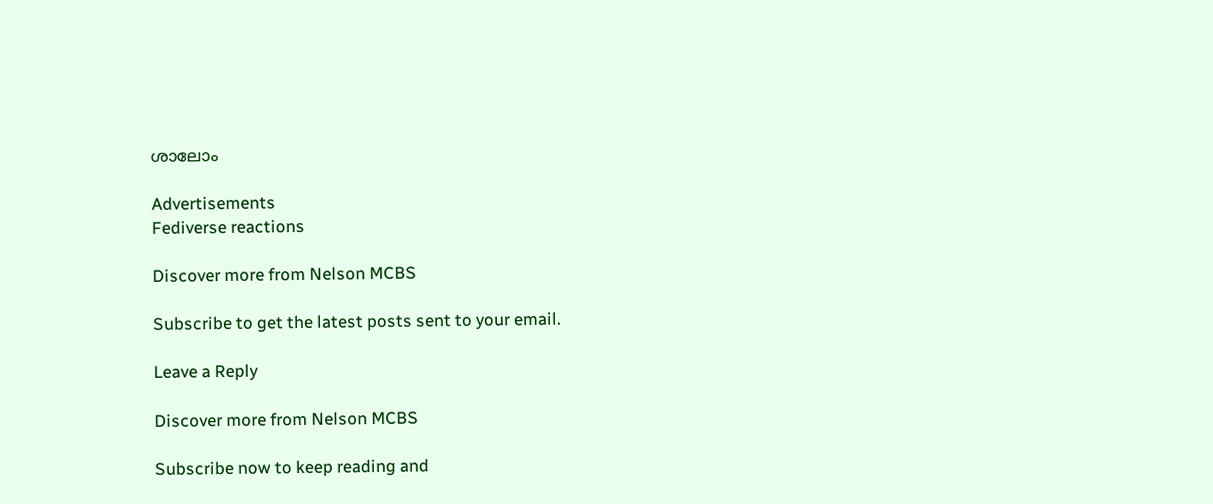ശാലോം

Advertisements
Fediverse reactions

Discover more from Nelson MCBS

Subscribe to get the latest posts sent to your email.

Leave a Reply

Discover more from Nelson MCBS

Subscribe now to keep reading and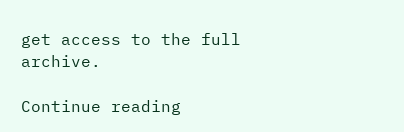get access to the full archive.

Continue reading